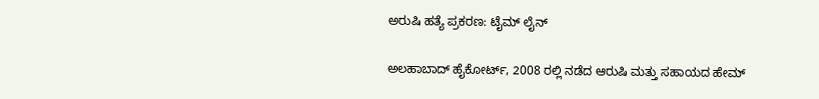ಅರುಷಿ ಹತ್ಯೆ ಪ್ರಕರಣ: ಟೈಮ್ ಲೈನ್

ಅಲಹಾಬಾದ್ ಹೈಕೋರ್ಟ್, 2008 ರಲ್ಲಿ ನಡೆದ ಆರುಷಿ ಮತ್ತು ಸಹಾಯದ ಹೇಮ್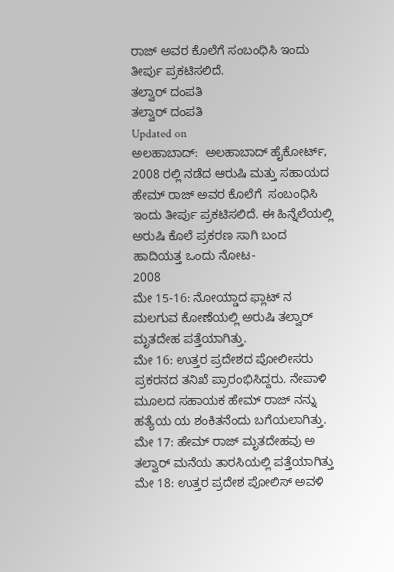ರಾಜ್ ಅವರ ಕೊಲೆಗೆ ಸಂಬಂಧಿಸಿ ಇಂದು ತೀರ್ಪು ಪ್ರಕಟಿಸಲಿದೆ.
ತಲ್ವಾರ್ ದಂಪತಿ
ತಲ್ವಾರ್ ದಂಪತಿ
Updated on
ಅಲಹಾಬಾದ್:  ಅಲಹಾಬಾದ್ ಹೈಕೋರ್ಟ್, 2008 ರಲ್ಲಿ ನಡೆದ ಆರುಷಿ ಮತ್ತು ಸಹಾಯದ ಹೇಮ್ ರಾಜ್ ಅವರ ಕೊಲೆಗೆ  ಸಂಬಂಧಿಸಿ ಇಂದು ತೀರ್ಪು ಪ್ರಕಟಿಸಲಿದೆ. ಈ ಹಿನ್ನೆಲೆಯಲ್ಲಿ ಅರುಷಿ ಕೊಲೆ ಪ್ರಕರಣ ಸಾಗಿ ಬಂದ ಹಾದಿಯತ್ತ ಒಂದು ನೋಟ-
2008
ಮೇ 15-16: ನೋಯ್ಡಾದ ಫ್ಲಾಟ್ ನ ಮಲಗುವ ಕೋಣೆಯಲ್ಲಿ ಅರುಷಿ ತಲ್ವಾರ್ ಮೃತದೇಹ ಪತ್ತೆಯಾಗಿತ್ತು.
ಮೇ 16: ಉತ್ತರ ಪ್ರದೇಶದ ಪೋಲೀಸರು ಪ್ರಕರನದ ತನಿಖೆ ಪ್ರಾರಂಭಿಸಿದ್ದರು. ನೇಪಾಳಿ ಮೂಲದ ಸಹಾಯಕ ಹೇಮ್ ರಾಜ್ ನನ್ನು ಹತ್ಯೆಯ ಯ ಶಂಕಿತನೆಂದು ಬಗೆಯಲಾಗಿತ್ತು.
ಮೇ 17: ಹೇಮ್ ರಾಜ್ ಮೃತದೇಹವು ಅ ತಲ್ವಾರ್ ಮನೆಯ ತಾರಸಿಯಲ್ಲಿ ಪತ್ತೆಯಾಗಿತ್ತು
ಮೇ 18: ಉತ್ತರ ಪ್ರದೇಶ ಪೋಲಿಸ್ ಅವಳಿ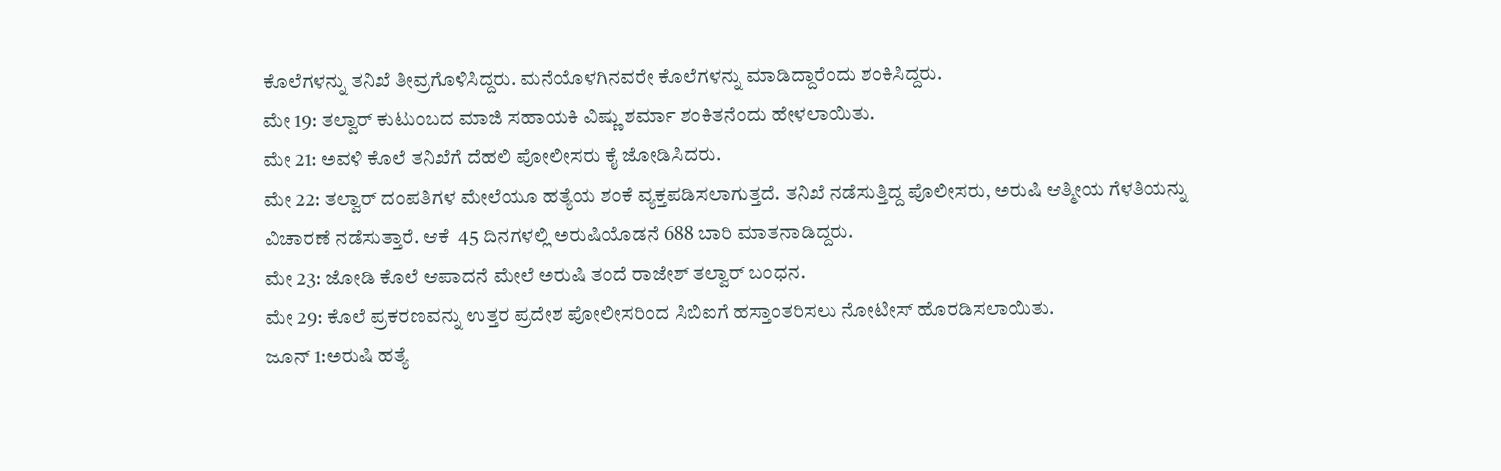ಕೊಲೆಗಳನ್ನು ತನಿಖೆ ತೀವ್ರಗೊಳಿಸಿದ್ದರು. ಮನೆಯೊಳಗಿನವರೇ ಕೊಲೆಗಳನ್ನು ಮಾಡಿದ್ದಾರೆಂದು ಶಂಕಿಸಿದ್ದರು.
ಮೇ 19: ತಲ್ವಾರ್ ಕುಟುಂಬದ ಮಾಜಿ ಸಹಾಯಕಿ ವಿಷ್ಣು ಶರ್ಮಾ ಶಂಕಿತನೆಂದು ಹೇಳಲಾಯಿತು.
ಮೇ 21: ಅವಳಿ ಕೊಲೆ ತನಿಖೆಗೆ ದೆಹಲಿ ಪೋಲೀಸರು ಕೈ ಜೋಡಿಸಿದರು.
ಮೇ 22: ತಲ್ವಾರ್ ದಂಪತಿಗಳ ಮೇಲೆಯೂ ಹತ್ಯೆಯ ಶಂಕೆ ವ್ಯಕ್ತಪಡಿಸಲಾಗುತ್ತದೆ. ತನಿಖೆ ನಡೆಸುತ್ತಿದ್ದ ಪೊಲೀಸರು, ಅರುಷಿ ಆತ್ಮೀಯ ಗೆಳತಿಯನ್ನು ವಿಚಾರಣೆ ನಡೆಸುತ್ತಾರೆ. ಆಕೆ  45 ದಿನಗಳಲ್ಲಿ ಅರುಷಿಯೊಡನೆ 688 ಬಾರಿ ಮಾತನಾಡಿದ್ದರು.
ಮೇ 23: ಜೋಡಿ ಕೊಲೆ ಆಪಾದನೆ ಮೇಲೆ ಅರುಷಿ ತಂದೆ ರಾಜೇಶ್ ತಲ್ವಾರ್ ಬಂಧನ.
ಮೇ 29: ಕೊಲೆ ಪ್ರಕರಣವನ್ನು ಉತ್ತರ ಪ್ರದೇಶ ಪೋಲೀಸರಿಂದ ಸಿಬಿಐಗೆ ಹಸ್ತಾಂತರಿಸಲು ನೋಟೀಸ್ ಹೊರಡಿಸಲಾಯಿತು.
ಜೂನ್ 1:ಅರುಷಿ ಹತ್ಯೆ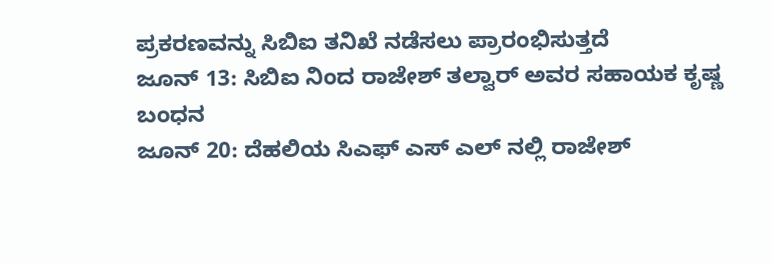ಪ್ರಕರಣವನ್ನು ಸಿಬಿಐ ತನಿಖೆ ನಡೆಸಲು ಪ್ರಾರಂಭಿಸುತ್ತದೆ
ಜೂನ್ 13: ಸಿಬಿಐ ನಿಂದ ರಾಜೇಶ್ ತಲ್ವಾರ್ ಅವರ ಸಹಾಯಕ ಕೃಷ್ಣ ಬಂಧನ
ಜೂನ್ 20: ದೆಹಲಿಯ ಸಿಎಫ್ ಎಸ್ ಎಲ್ ನಲ್ಲಿ ರಾಜೇಶ್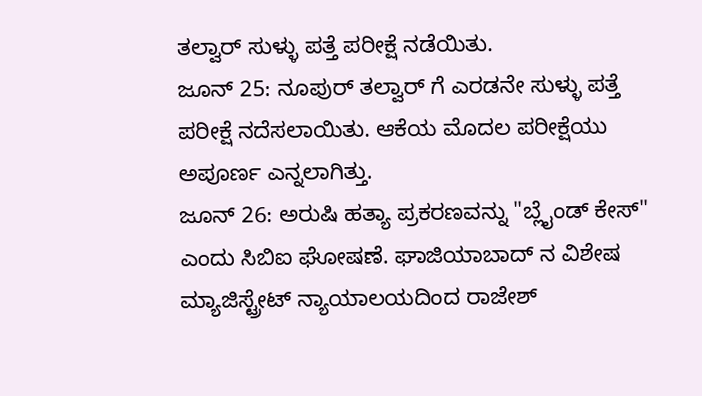ತಲ್ವಾರ್ ಸುಳ್ಳು ಪತ್ತೆ ಪರೀಕ್ಷೆ ನಡೆಯಿತು.
ಜೂನ್ 25: ನೂಪುರ್ ತಲ್ವಾರ್ ಗೆ ಎರಡನೇ ಸುಳ್ಳು ಪತ್ತೆ ಪರೀಕ್ಷೆ ನದೆಸಲಾಯಿತು. ಆಕೆಯ ಮೊದಲ ಪರೀಕ್ಷೆಯು ಅಪೂರ್ಣ ಎನ್ನಲಾಗಿತ್ತು.
ಜೂನ್ 26: ಅರುಷಿ ಹತ್ಯಾ ಪ್ರಕರಣವನ್ನು "ಬ್ಲೈಂಡ್ ಕೇಸ್" ಎಂದು ಸಿಬಿಐ ಘೋಷಣೆ. ಘಾಜಿಯಾಬಾದ್ ನ ವಿಶೇಷ ಮ್ಯಾಜಿಸ್ಟ್ರೇಟ್ ನ್ಯಾಯಾಲಯದಿಂದ ರಾಜೇಶ್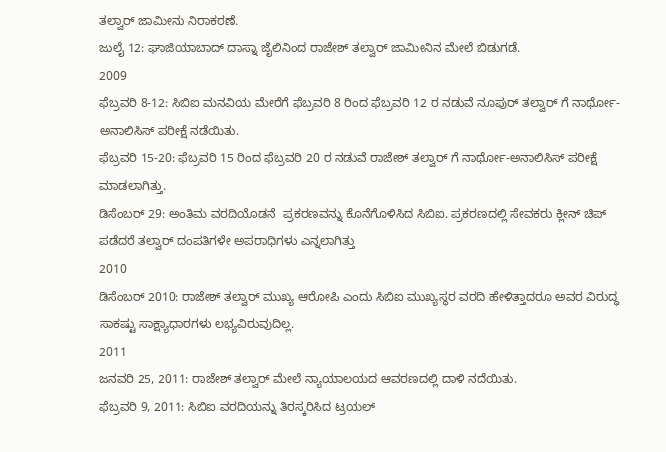ತಲ್ವಾರ್ ಜಾಮೀನು ನಿರಾಕರಣೆ.
ಜುಲೈ 12: ಘಾಜಿಯಾಬಾದ್ ದಾಸ್ನಾ ಜೈಲಿನಿಂದ ರಾಜೇಶ್ ತಲ್ವಾರ್ ಜಾಮೀನಿನ ಮೇಲೆ ಬಿಡುಗಡೆ.
2009
ಫೆಬ್ರವರಿ 8-12: ಸಿಬಿಐ ಮನವಿಯ ಮೇರೆಗೆ ಫೆಬ್ರವರಿ 8 ರಿಂದ ಫೆಬ್ರವರಿ 12 ರ ನಡುವೆ ನೂಪುರ್ ತಲ್ವಾರ್ ಗೆ ನಾರ್ಥೋ-ಅನಾಲಿಸಿಸ್ ಪರೀಕ್ಷೆ ನಡೆಯಿತು.
ಫೆಬ್ರವರಿ 15-20: ಫೆಬ್ರವರಿ 15 ರಿಂದ ಫೆಬ್ರವರಿ 20 ರ ನಡುವೆ ರಾಜೇಶ್ ತಲ್ವಾರ್ ಗೆ ನಾರ್ಥೋ-ಅನಾಲಿಸಿಸ್ ಪರೀಕ್ಷೆ ಮಾಡಲಾಗಿತ್ತು.
ಡಿಸೆಂಬರ್ 29: ಅಂತಿಮ ವರದಿಯೊಡನೆ  ಪ್ರಕರಣವನ್ನು ಕೊನೆಗೊಳಿಸಿದ ಸಿಬಿಐ. ಪ್ರಕರಣದಲ್ಲಿ ಸೇವಕರು ಕ್ಲೀನ್ ಚಿಪ್ ಪಡೆದರೆ ತಲ್ವಾರ್ ದಂಪತಿಗಳೇ ಅಪರಾಧಿಗಳು ಎನ್ನಲಾಗಿತ್ತು
2010
ಡಿಸೆಂಬರ್ 2010: ರಾಜೇಶ್ ತಲ್ವಾರ್ ಮುಖ್ಯ ಆರೋಪಿ ಎಂದು ಸಿಬಿಐ ಮುಖ್ಯಸ್ಥರ ವರದಿ ಹೇಳಿತ್ತಾದರೂ ಅವರ ವಿರುದ್ಧ ಸಾಕಷ್ಟು ಸಾಕ್ಷ್ಯಾಧಾರಗಳು ಲಭ್ಯವಿರುವುದಿಲ್ಲ.
2011
ಜನವರಿ 25, 2011: ರಾಜೇಶ್ ತಲ್ವಾರ್ ಮೇಲೆ ನ್ಯಾಯಾಲಯದ ಆವರಣದಲ್ಲಿ ದಾಳಿ ನದೆಯಿತು.
ಫೆಬ್ರವರಿ 9, 2011: ಸಿಬಿಐ ವರದಿಯನ್ನು ತಿರಸ್ಕರಿಸಿದ ಟ್ರಯಲ್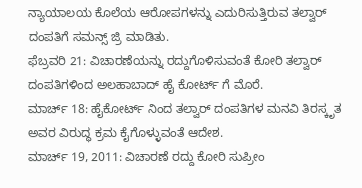ನ್ಯಾಯಾಲಯ ಕೊಲೆಯ ಆರೋಪಗಳನ್ನು ಎದುರಿಸುತ್ತಿರುವ ತಲ್ವಾರ್ ದಂಪತಿಗೆ ಸಮನ್ಸ್ ಜ್ರಿ ಮಾಡಿತು.
ಫೆಬ್ರವರಿ 21: ವಿಚಾರಣೆಯನ್ನು ರದ್ದುಗೊಳಿಸುವಂತೆ ಕೋರಿ ತಲ್ವಾರ್ ದಂಪತಿಗಳಿಂದ ಅಲಹಾಬಾದ್ ಹೈ ಕೋರ್ಟ್ ಗೆ ಮೊರೆ.
ಮಾರ್ಚ್ 18: ಹೈಕೋರ್ಟ್ ನಿಂದ ತಲ್ವಾರ್ ದಂಪತಿಗಳ ಮನವಿ ತಿರಸ್ಕೃತ ಅವರ ವಿರುದ್ಧ ಕ್ರಮ ಕೈಗೊಳ್ಳುವಂತೆ ಆದೇಶ.
ಮಾರ್ಚ್ 19, 2011: ವಿಚಾರಣೆ ರದ್ದು ಕೋರಿ ಸುಪ್ರೀಂ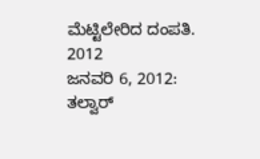ಮೆಟ್ಟಿಲೇರಿದ ದಂಪತಿ.
2012
ಜನವರಿ 6, 2012: ತಲ್ವಾರ್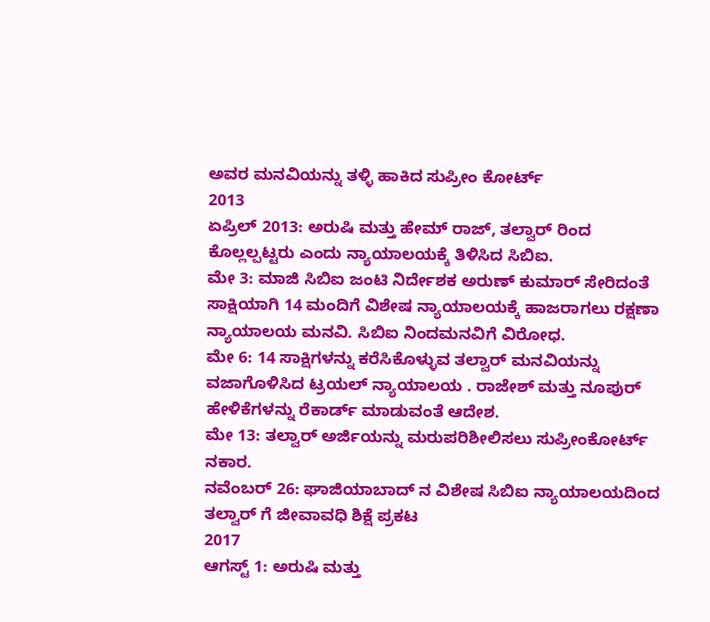ಅವರ ಮನವಿಯನ್ನು ತಳ್ಳಿ ಹಾಕಿದ ಸುಪ್ರೀಂ ಕೋರ್ಟ್
2013
ಏಪ್ರಿಲ್ 2013: ಅರುಷಿ ಮತ್ತು ಹೇಮ್ ರಾಜ್, ತಲ್ವಾರ್ ರಿಂದ ಕೊಲ್ಲಲ್ಪಟ್ಟರು ಎಂದು ನ್ಯಾಯಾಲಯಕ್ಕೆ ತಿಳಿಸಿದ ಸಿಬಿಐ.
ಮೇ 3: ಮಾಜಿ ಸಿಬಿಐ ಜಂಟಿ ನಿರ್ದೇಶಕ ಅರುಣ್ ಕುಮಾರ್ ಸೇರಿದಂತೆ ಸಾಕ್ಷಿಯಾಗಿ 14 ಮಂದಿಗೆ ವಿಶೇಷ ನ್ಯಾಯಾಲಯಕ್ಕೆ ಹಾಜರಾಗಲು ರಕ್ಷಣಾ ನ್ಯಾಯಾಲಯ ಮನವಿ. ಸಿಬಿಐ ನಿಂದಮನವಿಗೆ ವಿರೋಧ.
ಮೇ 6: 14 ಸಾಕ್ಷಿಗಳನ್ನು ಕರೆಸಿಕೊಳ್ಳುವ ತಲ್ವಾರ್ ಮನವಿಯನ್ನು ವಜಾಗೊಳಿಸಿದ ಟ್ರಯಲ್ ನ್ಯಾಯಾಲಯ . ರಾಜೇಶ್ ಮತ್ತು ನೂಪುರ್ ಹೇಳಿಕೆಗಳನ್ನು ರೆಕಾರ್ಡ್ ಮಾಡುವಂತೆ ಆದೇಶ.
ಮೇ 13: ತಲ್ವಾರ್ ಅರ್ಜಿಯನ್ನು ಮರುಪರಿಶೀಲಿಸಲು ಸುಪ್ರೀಂಕೋರ್ಟ್ ನಕಾರ.
ನವೆಂಬರ್ 26: ಘಾಜಿಯಾಬಾದ್ ನ ವಿಶೇಷ ಸಿಬಿಐ ನ್ಯಾಯಾಲಯದಿಂದ ತಲ್ವಾರ್ ಗೆ ಜೀವಾವಧಿ ಶಿಕ್ಷೆ ಪ್ರಕಟ
2017
ಆಗಸ್ಟ್ 1: ಅರುಷಿ ಮತ್ತು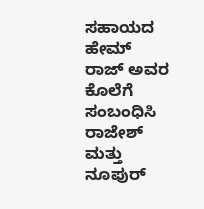ಸಹಾಯದ ಹೇಮ್ ರಾಜ್ ಅವರ ಕೊಲೆಗೆ ಸಂಬಂಧಿಸಿ ರಾಜೇಶ್ ಮತ್ತು ನೂಪುರ್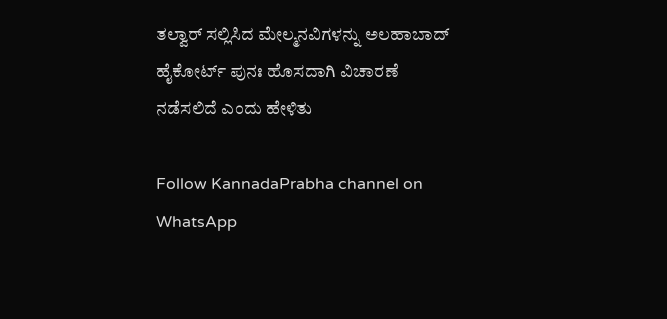ತಲ್ವಾರ್ ಸಲ್ಲಿಸಿದ ಮೇಲ್ಮನವಿಗಳನ್ನು ಅಲಹಾಬಾದ್ ಹೈಕೋರ್ಟ್ ಪುನಃ ಹೊಸದಾಗಿ ವಿಚಾರಣೆ ನಡೆಸಲಿದೆ ಎಂದು ಹೇಳಿತು

Follow KannadaPrabha channel on WhatsApp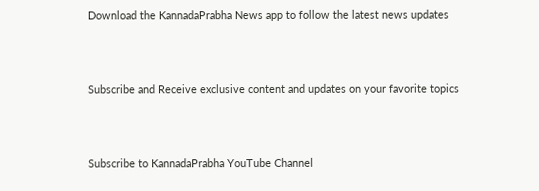Download the KannadaPrabha News app to follow the latest news updates



Subscribe and Receive exclusive content and updates on your favorite topics



Subscribe to KannadaPrabha YouTube Channel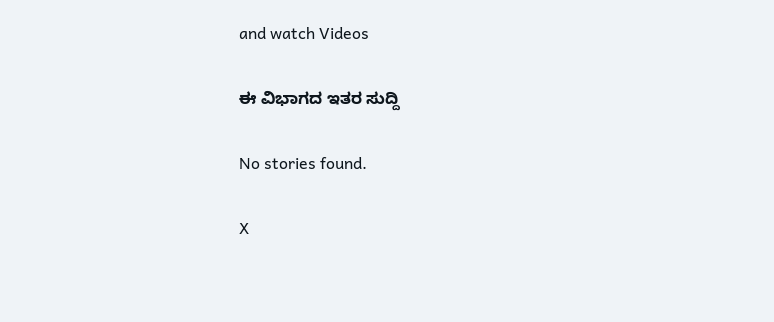and watch Videos

ಈ ವಿಭಾಗದ ಇತರ ಸುದ್ದಿ

No stories found.

X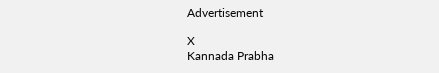Advertisement

X
Kannada Prabha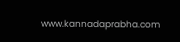www.kannadaprabha.com